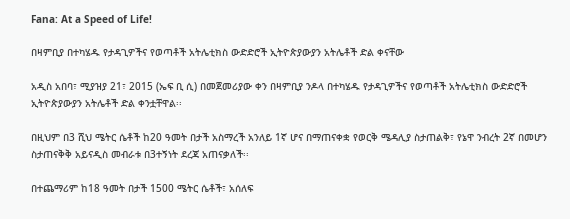Fana: At a Speed of Life!

በዛምቢያ በተካሄዱ የታዳጊዎችና የወጣቶች አትሌቲክስ ውድድሮች ኢትዮጵያውያን አትሌቶች ድል ቀናቸው

አዲስ አበባ፣ ሚያዝያ 21፣ 2015 (ኤፍ ቢ ሲ) በመጀመሪያው ቀን በዛምቢያ ንዶላ በተካሄዱ የታዳጊዎችና የወጣቶች አትሌቲክስ ውድድሮች ኢትዮጵያውያን አትሌቶች ድል ቀንቷቸዋል፡፡

በዚህም በ3 ሺህ ሜትር ሴቶች ከ20 ዓመት በታች አስማረች አንለይ 1ኛ ሆና በማጠናቀቋ የወርቅ ሜዳሊያ ስታጠልቅ፣ የኔዋ ንብረት 2ኛ በመሆን ስታጠናቅቅ አይናዲስ መብራቱ በ3ተኝነት ደረጃ አጠናቃለች፡፡

በተጨማሪም ከ18 ዓመት በታች 1500 ሜትር ሴቶች፣ አሰለፍ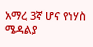አማረ 3ኛ ሆና የነሃስ ሜዳልያ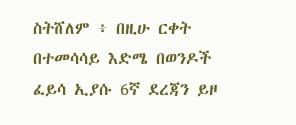ስትሸለም ፥ በዚሁ ርቀት በተመሳሳይ እድሜ በወንዶች ፈይሳ ኢያሱ 6ኛ ደረጃን ይዞ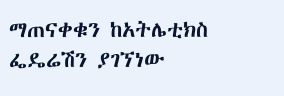ማጠናቀቁን ከአትሌቲክስ ፌዴሬሽን ያገኘነው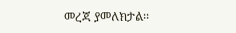መረጃ ያመለክታል፡፡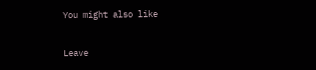You might also like

Leave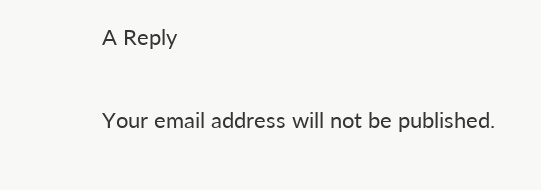A Reply

Your email address will not be published.